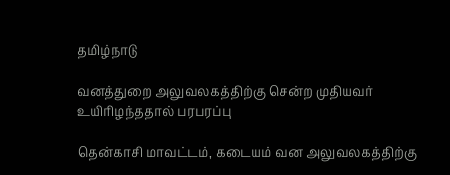தமிழ்நாடு

வனத்துறை அலுவலகத்திற்கு சென்ற முதியவர் உயிரிழந்த‌தால் பரபரப்பு

தென்காசி மாவட்டம், கடையம் வன அலுவலகத்திற்கு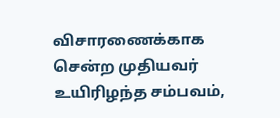விசாரணைக்காக சென்ற முதியவர் உயிரிழந்த சம்பவம்,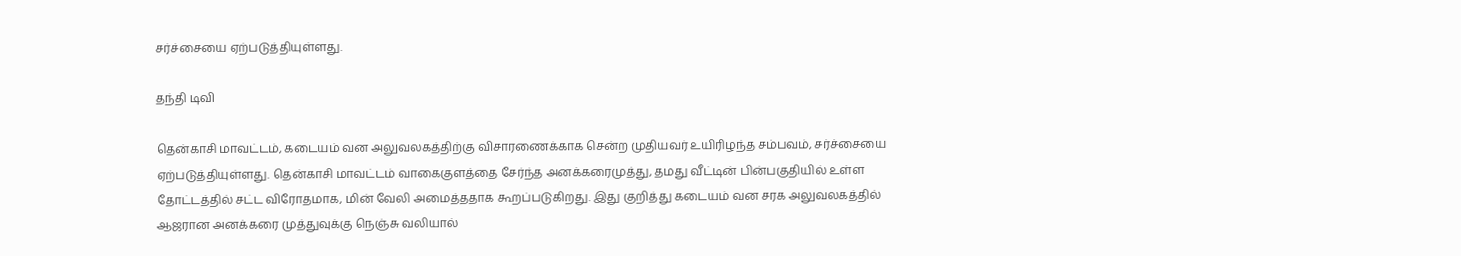சர்ச்சையை ஏற்படுத்தியுள்ளது.

தந்தி டிவி

தென்காசி மாவட்டம், கடையம் வன அலுவலகத்திற்கு விசாரணைக்காக சென்ற முதியவர் உயிரிழந்த சம்பவம், சர்ச்சையை ஏற்படுத்தியுள்ளது. தென்காசி மாவட்டம் வாகைகுளத்தை சேர்ந்த அனக்கரைமுத்து, தமது வீட்டின் பின்பகுதியில் உள்ள தோட்டத்தில் சட்ட விரோதமாக, மின் வேலி அமைத்ததாக கூறப்படுகிறது. இது குறித்து கடையம் வன சரக அலுவலகத்தில் ஆஜரான அனக்கரை முத்துவுக்கு நெஞ்சு வலியால்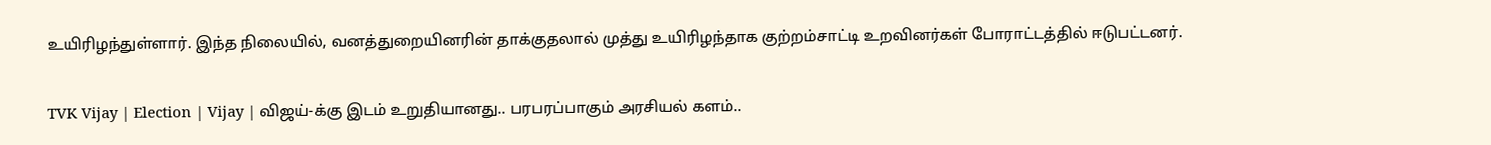உயிரிழந்துள்ளார். இந்த நிலையில், வனத்துறையினரின் தாக்குதலால் முத்து உயிரிழந்தாக குற்றம்சாட்டி உறவினர்கள் போராட்டத்தில் ஈடுபட்டனர்.

TVK Vijay | Election | Vijay | விஜய்-க்கு இடம் உறுதியானது.. பரபரப்பாகும் அரசியல் களம்..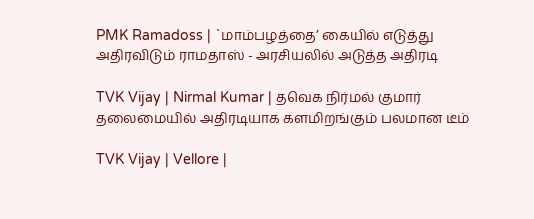PMK Ramadoss | `மாம்பழத்தை’ கையில் எடுத்து அதிரவிடும் ராமதாஸ் - அரசியலில் அடுத்த அதிரடி

TVK Vijay | Nirmal Kumar | தவெக நிர்மல் குமார் தலைமையில் அதிரடியாக களமிறங்கும் பலமான டீம்

TVK Vijay | Vellore |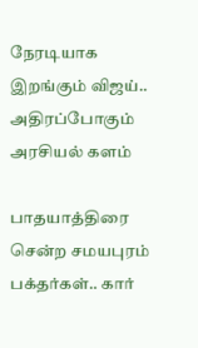நேரடியாக இறங்கும் விஜய்.. அதிரப்போகும் அரசியல் களம்

பாதயாத்திரை சென்ற சமயபுரம் பக்தர்கள்.. கார்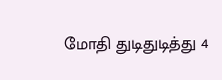மோதி துடிதுடித்து 4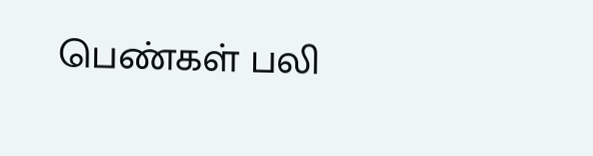பெண்கள் பலி